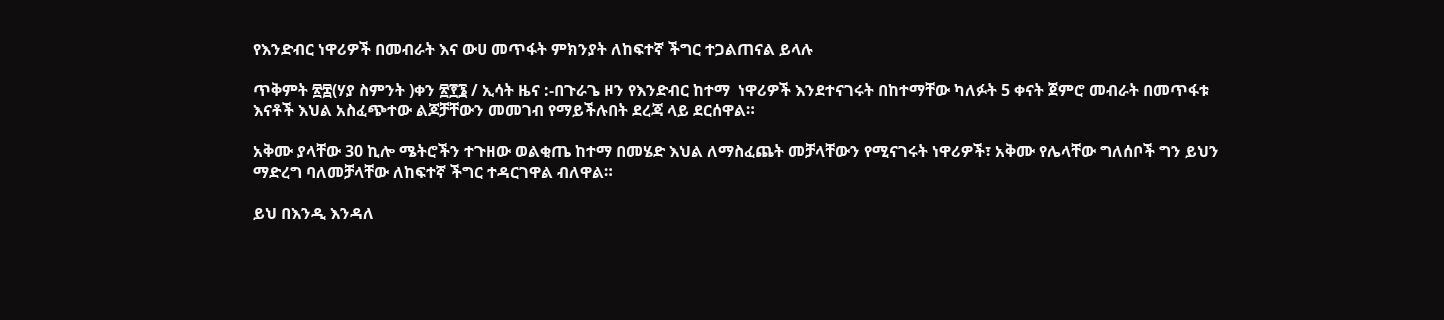የእንድብር ነዋሪዎች በመብራት እና ውሀ መጥፋት ምክንያት ለከፍተኛ ችግር ተጋልጠናል ይላሉ

ጥቅምት ፳፰(ሃያ ስምንት )ቀን ፳፻፮ / ኢሳት ዜና :-በጉራጌ ዞን የእንድብር ከተማ  ነዋሪዎች እንደተናገሩት በከተማቸው ካለፉት 5 ቀናት ጀምሮ መብራት በመጥፋቱ እናቶች እህል አስፈጭተው ልጆቻቸውን መመገብ የማይችሉበት ደረጃ ላይ ደርሰዋል።

አቅሙ ያላቸው 30 ኪሎ ሜትሮችን ተጉዘው ወልቂጤ ከተማ በመሄድ እህል ለማስፈጨት መቻላቸውን የሚናገሩት ነዋሪዎች፣ አቅሙ የሌላቸው ግለሰቦች ግን ይህን ማድረግ ባለመቻላቸው ለከፍተኛ ችግር ተዳርገዋል ብለዋል።

ይህ በእንዲ እንዳለ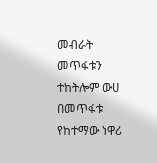መብራት መጥፋቱን ተከትሎም ውሀ በመጥፋቱ የከተማው ነዋሪ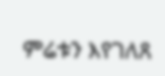ምሬቱን እየገለጸ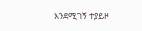እንደሚገኝ ተያይዞ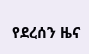የደረሰን ዜና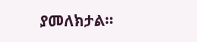ያመለክታል።